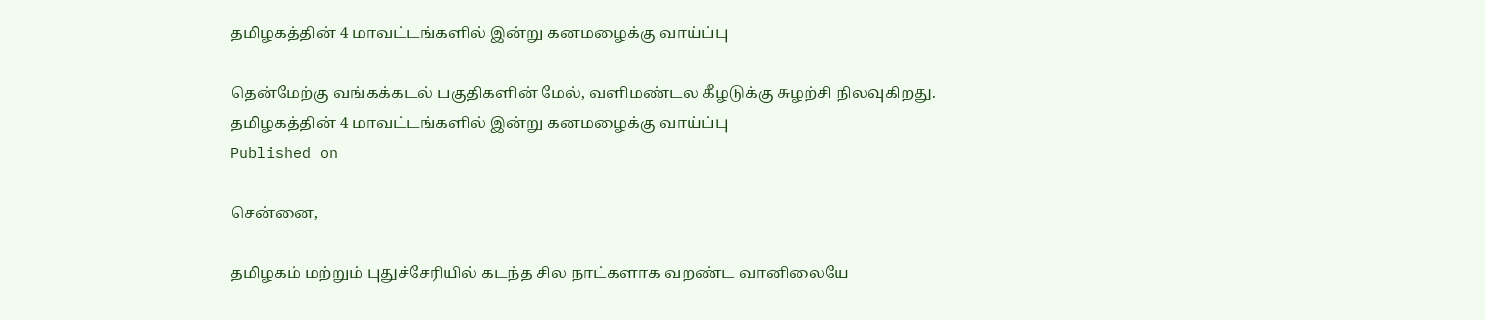தமிழகத்தின் 4 மாவட்டங்களில் இன்று கனமழைக்கு வாய்ப்பு

தென்மேற்கு வங்கக்கடல் பகுதிகளின் மேல், வளிமண்டல கீழடுக்கு சுழற்சி நிலவுகிறது.
தமிழகத்தின் 4 மாவட்டங்களில் இன்று கனமழைக்கு வாய்ப்பு
Published on

சென்னை,

தமிழகம் மற்றும் புதுச்சேரியில் கடந்த சில நாட்களாக வறண்ட வானிலையே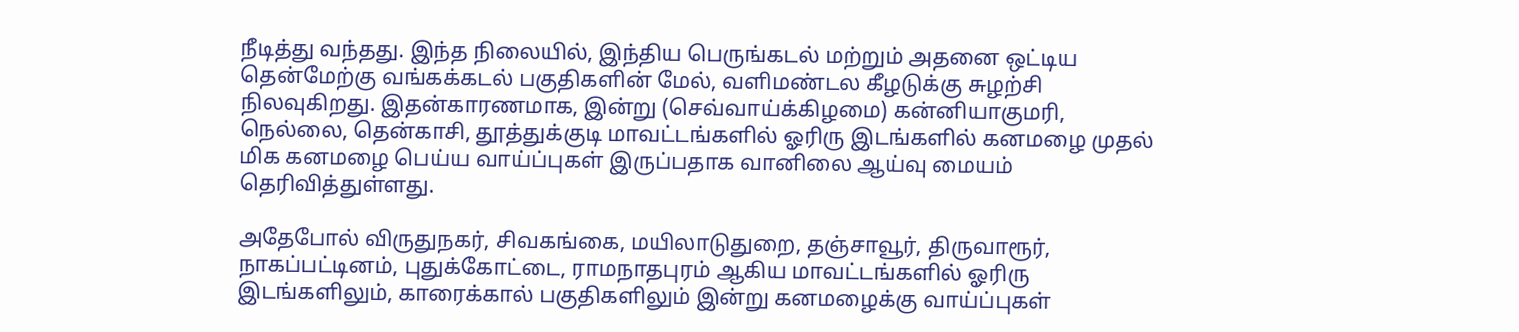நீடித்து வந்தது. இந்த நிலையில், இந்திய பெருங்கடல் மற்றும் அதனை ஒட்டிய தென்மேற்கு வங்கக்கடல் பகுதிகளின் மேல், வளிமண்டல கீழடுக்கு சுழற்சி நிலவுகிறது. இதன்காரணமாக, இன்று (செவ்வாய்க்கிழமை) கன்னியாகுமரி, நெல்லை, தென்காசி, தூத்துக்குடி மாவட்டங்களில் ஓரிரு இடங்களில் கனமழை முதல் மிக கனமழை பெய்ய வாய்ப்புகள் இருப்பதாக வானிலை ஆய்வு மையம் தெரிவித்துள்ளது.

அதேபோல் விருதுநகர், சிவகங்கை, மயிலாடுதுறை, தஞ்சாவூர், திருவாரூர், நாகப்பட்டினம், புதுக்கோட்டை, ராமநாதபுரம் ஆகிய மாவட்டங்களில் ஓரிரு இடங்களிலும், காரைக்கால் பகுதிகளிலும் இன்று கனமழைக்கு வாய்ப்புகள்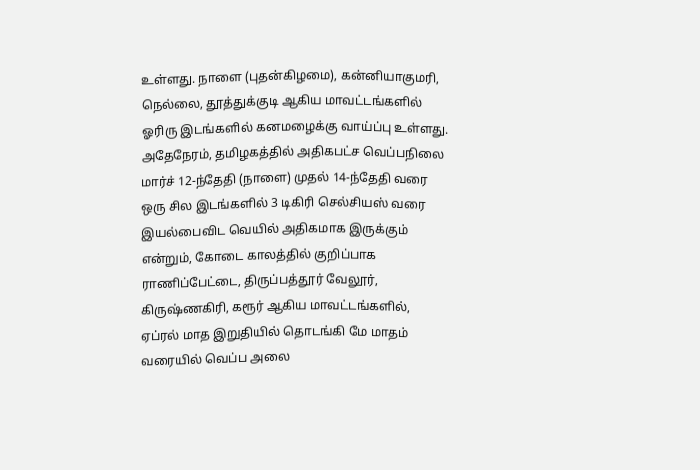உள்ளது. நாளை (புதன்கிழமை), கன்னியாகுமரி, நெல்லை, தூத்துக்குடி ஆகிய மாவட்டங்களில் ஓரிரு இடங்களில் கனமழைக்கு வாய்ப்பு உள்ளது. அதேநேரம், தமிழகத்தில் அதிகபட்ச வெப்பநிலை மார்ச் 12-ந்தேதி (நாளை) முதல் 14-ந்தேதி வரை ஒரு சில இடங்களில் 3 டிகிரி செல்சியஸ் வரை இயல்பைவிட வெயில் அதிகமாக இருக்கும் என்றும், கோடை காலத்தில் குறிப்பாக ராணிப்பேட்டை, திருப்பத்தூர் வேலூர், கிருஷ்ணகிரி, கரூர் ஆகிய மாவட்டங்களில், ஏப்ரல் மாத இறுதியில் தொடங்கி மே மாதம் வரையில் வெப்ப அலை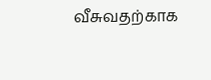வீசுவதற்காக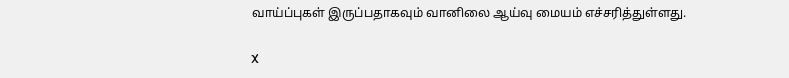வாய்ப்புகள் இருப்பதாகவும் வானிலை ஆய்வு மையம் எச்சரித்துள்ளது.

X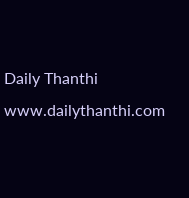Daily Thanthi
www.dailythanthi.com